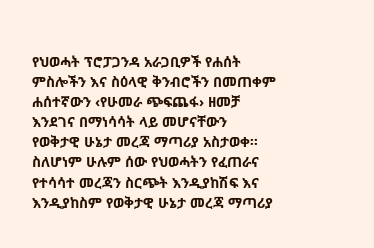የህወሓት ፕሮፓጋንዳ አራጋቢዎች የሐሰት ምስሎችን እና ስዕላዊ ቅንብሮችን በመጠቀም ሐሰተኛውን ‹የሁመራ ጭፍጨፋ› ዘመቻ እንደገና በማነሳሳት ላይ መሆናቸውን የወቅታዊ ሁኔታ መረጃ ማጣሪያ አስታወቀ፡፡ ስለሆነም ሁሉም ሰው የህወሓትን የፈጠራና የተሳሳተ መረጃን ስርጭት እንዲያከሽፍ እና እንዲያከስም የወቅታዊ ሁኔታ መረጃ ማጣሪያ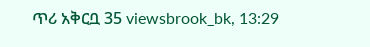ጥሪ አቅርቧ 35 viewsbrook_bk, 13:29